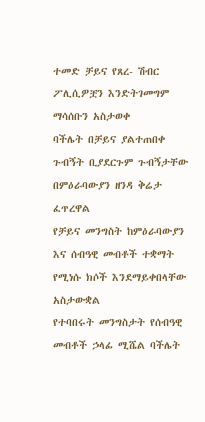ተመድ ቻይና የጸረ- ሽብር ፖሊሲዎቿን እንድትገመግም ማሳሰቡን አስታወቀ
ባችሌት በቻይና ያልተጠበቀ ጉብኝት ቢያደርጉም ጉብኝታቸው በምዕራባውያን ዘንዳ ቅሬታ ፈጥረዋል
የቻይና መንግስት ከምዕራባውያን እና ሰብዓዊ መብቶች ተቋማት የሚነሱ ክሶች እንደማይቀበላቸው አስታውቋል
የተባበሩት መንግስታት የሰብዓዊ መብቶች ኃላፊ ሚሼል ባችሌት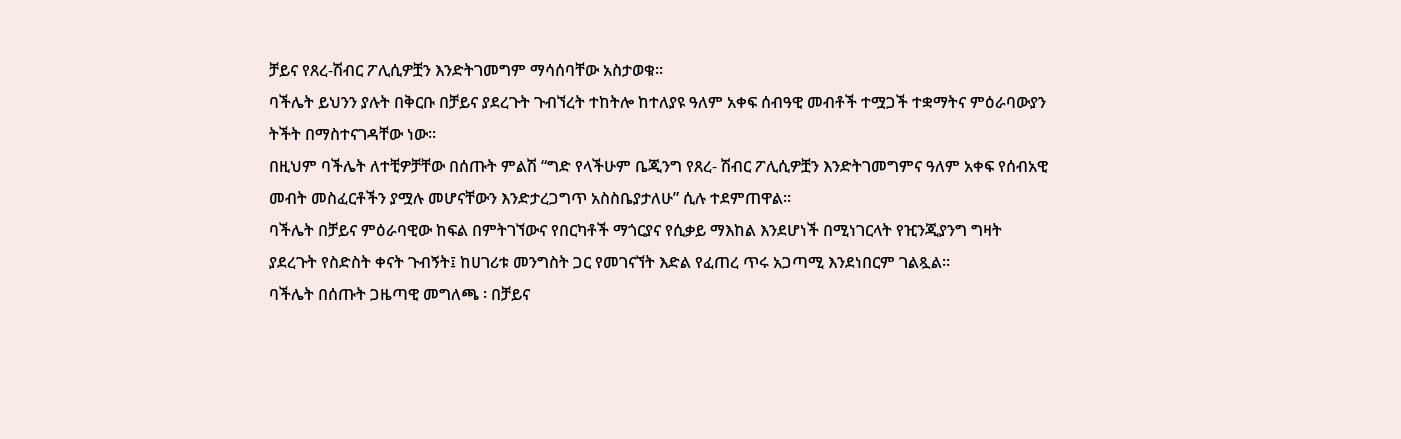ቻይና የጸረ-ሽብር ፖሊሲዎቿን እንድትገመግም ማሳሰባቸው አስታወቁ፡፡
ባችሌት ይህንን ያሉት በቅርቡ በቻይና ያደረጉት ጉብኘረት ተከትሎ ከተለያዩ ዓለም አቀፍ ሰብዓዊ መብቶች ተሟጋች ተቋማትና ምዕራባውያን ትችት በማስተናገዳቸው ነው፡፡
በዚህም ባችሌት ለተቺዎቻቸው በሰጡት ምልሽ “ግድ የላችሁም ቤጂንግ የጸረ- ሽብር ፖሊሲዎቿን እንድትገመግምና ዓለም አቀፍ የሰብአዊ መብት መስፈርቶችን ያሟሉ መሆናቸውን እንድታረጋግጥ አስስቤያታለሁ” ሲሉ ተደምጠዋል፡፡
ባችሌት በቻይና ምዕራባዊው ከፍል በምትገኘውና የበርካቶች ማጎርያና የሲቃይ ማእከል እንደሆነች በሚነገርላት የዢንጂያንግ ግዛት ያደረጉት የስድስት ቀናት ጉብኝት፤ ከሀገሪቱ መንግስት ጋር የመገናኘት እድል የፈጠረ ጥሩ አጋጣሚ እንደነበርም ገልጿል፡፡
ባችሌት በሰጡት ጋዜጣዊ መግለጫ ፡ በቻይና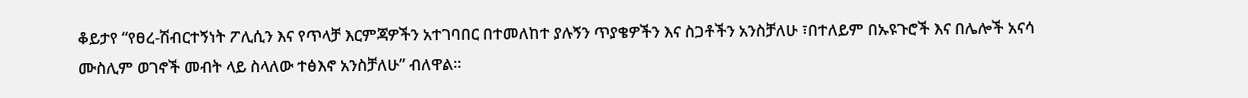ቆይታየ “የፀረ-ሽብርተኝነት ፖሊሲን እና የጥላቻ እርምጃዎችን አተገባበር በተመለከተ ያሉኝን ጥያቄዎችን እና ስጋቶችን አንስቻለሁ ፣በተለይም በኡዩጉሮች እና በሌሎች አናሳ ሙስሊም ወገኖች መብት ላይ ስላለው ተፅእኖ አንስቻለሁ” ብለዋል፡፡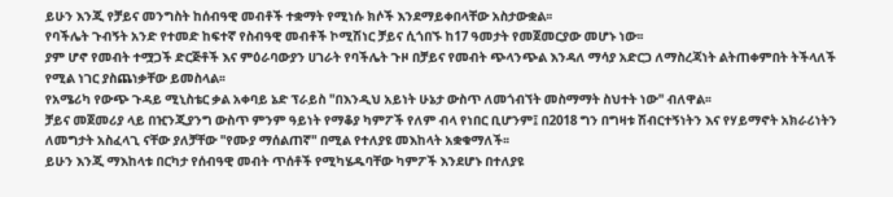ይሁን እንጂ የቻይና መንግስት ከሰብዓዊ መብቶች ተቋማት የሚነሱ ክሶች እንደማይቀበላቸው አስታውቋል፡፡
የባችሌት ጉብኝት አንድ የተመድ ከፍተኛ የስብዓዊ መብቶች ኮሚሽነር ቻይና ሲጎበኙ ከ17 ዓመታት የመጀመርያው መሆኑ ነው፡፡
ያም ሆኖ የመብት ተሟጋች ድርጅቶች እና ምዕራባውያን ሀገራት የባችሌት ጉዞ በቻይና የመብት ጭላንጭል እንዳለ ማሳያ አድርጋ ለማስረጃነት ልትጠቀምበት ትችላለች የሚል ነገር ያስጨነቃቸው ይመስላል፡፡
የአሜሪካ የውጭ ጉዳይ ሚኒስቴር ቃል አቀባይ ኔድ ፕራይስ "በእንዲህ አይነት ሁኔታ ውስጥ ለመጎብኘት መስማማት ስህተት ነው" ብለዋል፡፡
ቻይና መጀመሪያ ላይ በዢንጂያንግ ውስጥ ምንም ዓይነት የማቆያ ካምፖች የለም ብላ የነበር ቢሆንም፤ በ2018 ግን በግዛቱ ሽብርተኝነትን እና የሃይማኖት አክራሪነትን ለመግታት አስፈላጊ ናቸው ያለቻቸው "የሙያ ማሰልጠኛ" በሚል የተለያዩ መእከላት አቋቁማለች፡፡
ይሁን እንጂ ማእከላቱ በርካታ የሰብዓዊ መብት ጥሰቶች የሚካሄዱባቸው ካምፖች እንደሆኑ በተለያዩ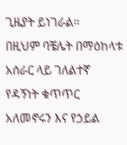ጊዜያት ይነገራል፡፡
በዚህም ባቼሌት በማዕከላቱ አሰራር ላይ ገለልተኛ የዳኝነት ቁጥጥር አለመኖሩን እና የኃይል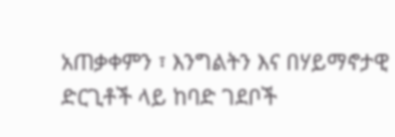አጠቃቀምን ፣ እንግልትን እና በሃይማኖታዊ ድርጊቶች ላይ ከባድ ገደቦች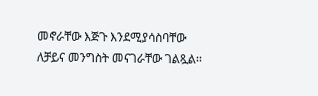መኖራቸው እጅጉ እንደሚያሳስባቸው ለቻይና መንግስት መናገራቸው ገልጿል፡፡